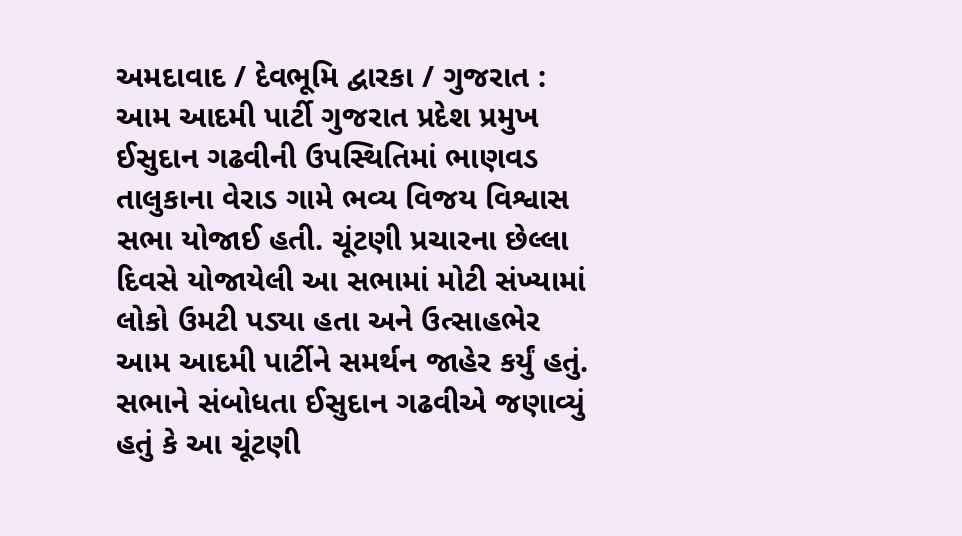અમદાવાદ / દેવભૂમિ દ્વારકા / ગુજરાત : આમ આદમી પાર્ટી ગુજરાત પ્રદેશ પ્રમુખ ઈસુદાન ગઢવીની ઉપસ્થિતિમાં ભાણવડ તાલુકાના વેરાડ ગામે ભવ્ય વિજય વિશ્વાસ સભા યોજાઈ હતી. ચૂંટણી પ્રચારના છેલ્લા દિવસે યોજાયેલી આ સભામાં મોટી સંખ્યામાં લોકો ઉમટી પડ્યા હતા અને ઉત્સાહભેર આમ આદમી પાર્ટીને સમર્થન જાહેર કર્યું હતું. સભાને સંબોધતા ઈસુદાન ગઢવીએ જણાવ્યું હતું કે આ ચૂંટણી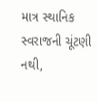માત્ર સ્થાનિક સ્વરાજની ચૂંટણી નથી,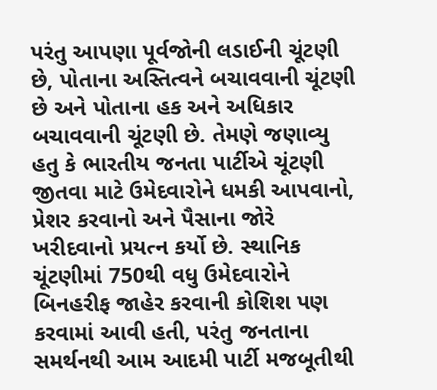પરંતુ આપણા પૂર્વજોની લડાઈની ચૂંટણી છે, પોતાના અસ્તિત્વને બચાવવાની ચૂંટણી છે અને પોતાના હક અને અધિકાર બચાવવાની ચૂંટણી છે. તેમણે જણાવ્યુ હતુ કે ભારતીય જનતા પાર્ટીએ ચૂંટણી જીતવા માટે ઉમેદવારોને ધમકી આપવાનો, પ્રેશર કરવાનો અને પૈસાના જોરે ખરીદવાનો પ્રયત્ન કર્યો છે. સ્થાનિક ચૂંટણીમાં 750થી વધુ ઉમેદવારોને બિનહરીફ જાહેર કરવાની કોશિશ પણ કરવામાં આવી હતી, પરંતુ જનતાના સમર્થનથી આમ આદમી પાર્ટી મજબૂતીથી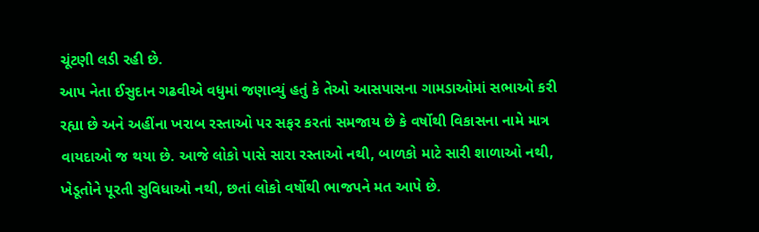ચૂંટણી લડી રહી છે.
આપ નેતા ઈસુદાન ગઢવીએ વધુમાં જણાવ્યું હતું કે તેઓ આસપાસના ગામડાઓમાં સભાઓ કરી રહ્યા છે અને અહીંના ખરાબ રસ્તાઓ પર સફર કરતાં સમજાય છે કે વર્ષોથી વિકાસના નામે માત્ર વાયદાઓ જ થયા છે. આજે લોકો પાસે સારા રસ્તાઓ નથી, બાળકો માટે સારી શાળાઓ નથી, ખેડૂતોને પૂરતી સુવિધાઓ નથી, છતાં લોકો વર્ષોથી ભાજપને મત આપે છે.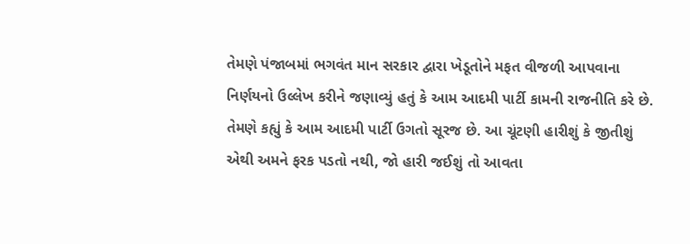તેમણે પંજાબમાં ભગવંત માન સરકાર દ્વારા ખેડૂતોને મફત વીજળી આપવાના નિર્ણયનો ઉલ્લેખ કરીને જણાવ્યું હતું કે આમ આદમી પાર્ટી કામની રાજનીતિ કરે છે. તેમણે કહ્યું કે આમ આદમી પાર્ટી ઉગતો સૂરજ છે. આ ચૂંટણી હારીશું કે જીતીશું એથી અમને ફરક પડતો નથી, જો હારી જઈશું તો આવતા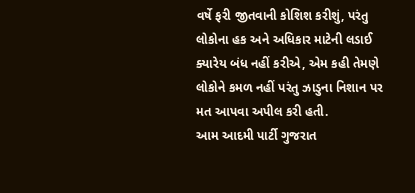વર્ષે ફરી જીતવાની કોશિશ કરીશું, પરંતુ લોકોના હક અને અધિકાર માટેની લડાઈ ક્યારેય બંધ નહીં કરીએ, એમ કહી તેમણે લોકોને કમળ નહીં પરંતુ ઝાડુના નિશાન પર મત આપવા અપીલ કરી હતી.
આમ આદમી પાર્ટી ગુજરાત